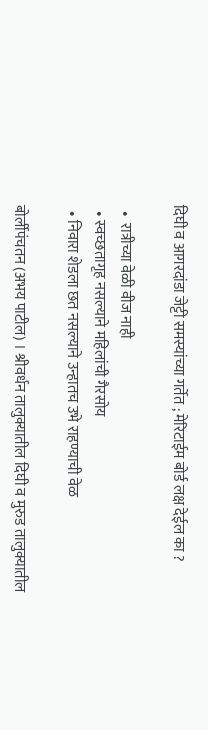दिघी व आगरदांडा जेट्टी समस्यांच्या गर्तेत ; मेरिटाईम बोर्ड लक्ष देईल का ?

  •  रात्रीच्या वेळी वीज नाही
  • स्वच्छतागृह नसल्याने महिलांची गैरसोय
  • निवारा शेडला छत नसल्याने उन्हातच उभे राहण्याची वेळ

बोर्लीपंचतन (अभय पाटील) । श्रीवर्धन तालुक्यातील दिघी व मुरुड तालुक्यातील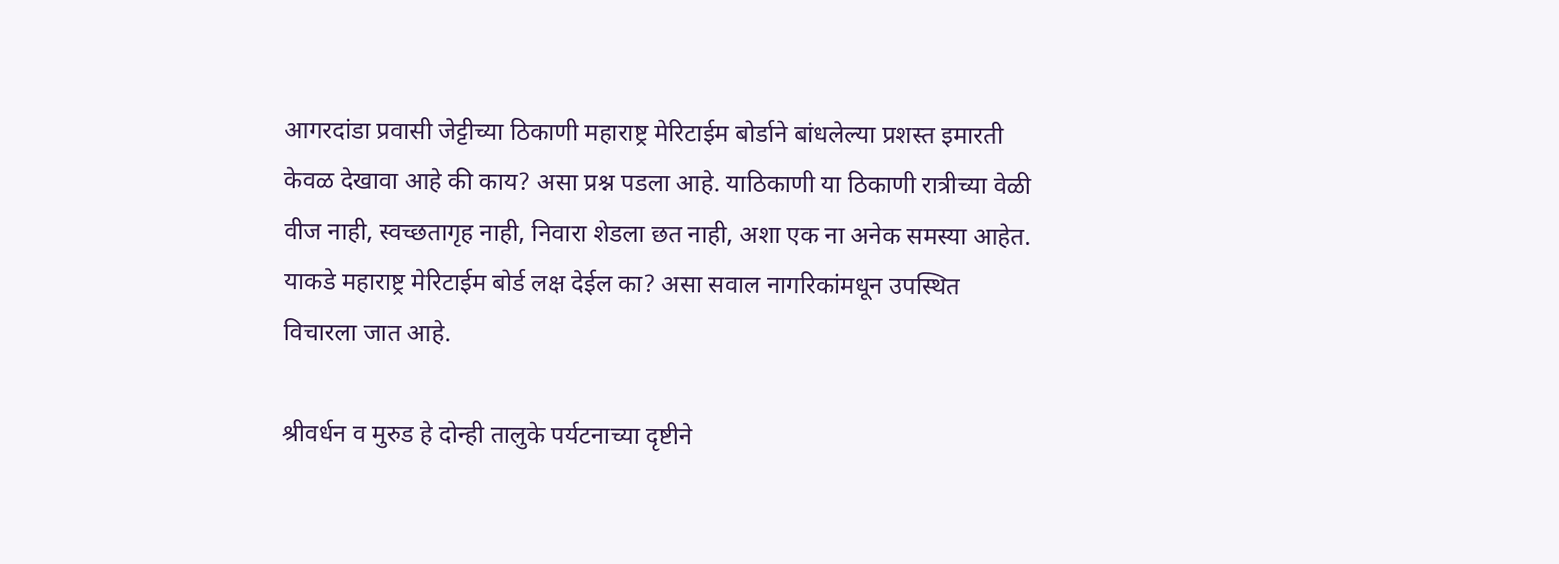आगरदांडा प्रवासी जेट्टीच्या ठिकाणी महाराष्ट्र मेरिटाईम बोर्डाने बांधलेल्या प्रशस्त इमारती केवळ देखावा आहे की काय? असा प्रश्न पडला आहे. याठिकाणी या ठिकाणी रात्रीच्या वेळी वीज नाही, स्वच्छतागृह नाही, निवारा शेडला छत नाही, अशा एक ना अनेक समस्या आहेत. याकडे महाराष्ट्र मेरिटाईम बोर्ड लक्ष देईल का? असा सवाल नागरिकांमधून उपस्थित विचारला जात आहे.

श्रीवर्धन व मुरुड हे दोन्ही तालुके पर्यटनाच्या दृष्टीने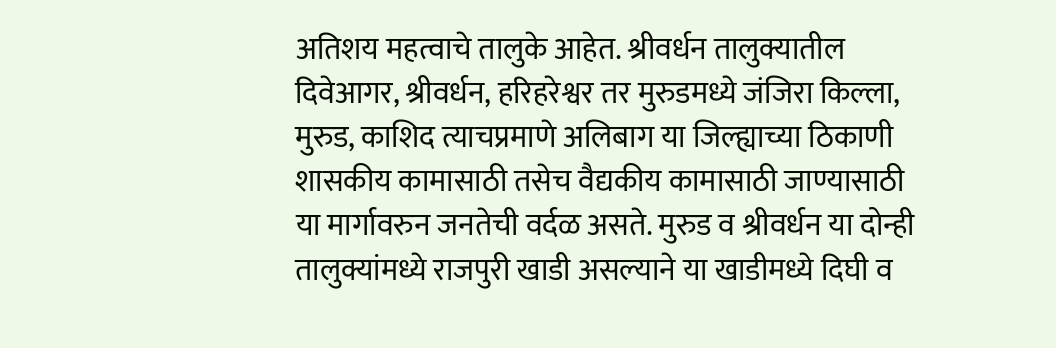अतिशय महत्वाचे तालुके आहेत. श्रीवर्धन तालुक्यातील दिवेआगर, श्रीवर्धन, हरिहरेश्वर तर मुरुडमध्ये जंजिरा किल्ला, मुरुड, काशिद त्याचप्रमाणे अलिबाग या जिल्ह्याच्या ठिकाणी शासकीय कामासाठी तसेच वैद्यकीय कामासाठी जाण्यासाठी या मार्गावरुन जनतेची वर्दळ असते. मुरुड व श्रीवर्धन या दोन्ही तालुक्यांमध्ये राजपुरी खाडी असल्याने या खाडीमध्ये दिघी व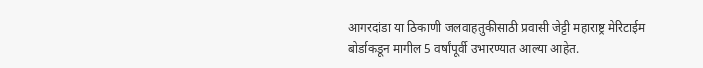आगरदांडा या ठिकाणी जलवाहतुकीसाठी प्रवासी जेट्टी महाराष्ट्र मेरिटाईम बोर्डाकडून मागील 5 वर्षांपूर्वी उभारण्यात आल्या आहेत.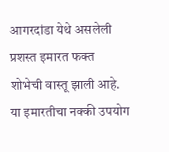आगरदांडा येथे असलेली प्रशस्त इमारत फक्त शोभेची वास्तू झाली आहे. या इमारतीचा नक्की उपयोग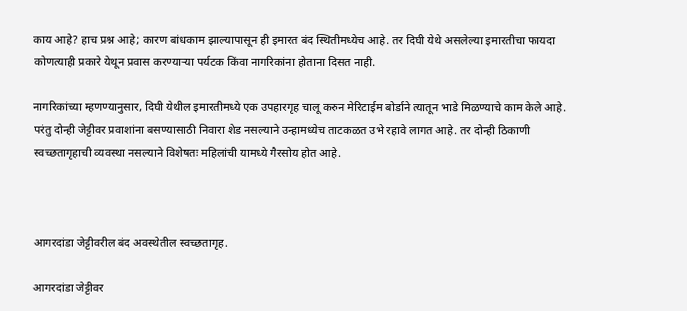काय आहे? हाच प्रश्न आहे; कारण बांधकाम झाल्यापासून ही इमारत बंद स्थितीमध्येच आहे. तर दिघी येथे असलेल्या इमारतीचा फायदा कोणत्याही प्रकारे येथून प्रवास करण्यार्‍या पर्यटक किंवा नागरिकांना होताना दिसत नाही.

नागरिकांच्या म्हणण्यानुसार, दिघी येथील इमारतीमध्ये एक उपहारगृह चालू करुन मेरिटाईम बोर्डाने त्यातून भाडे मिळण्याचे काम केले आहे. परंतु दोन्ही जेट्टीवर प्रवाशांना बसण्यासाठी निवारा शेड नसल्याने उन्हामध्येच ताटकळत उभे रहावे लागत आहे. तर दोन्ही ठिकाणी स्वच्छतागृहाची व्यवस्था नसल्याने विशेषतः महिलांची यामध्ये गैरसोय होत आहे.



आगरदांडा जेट्टीवरील बंद अवस्थेतील स्वच्छतागृह.

आगरदांडा जेट्टीवर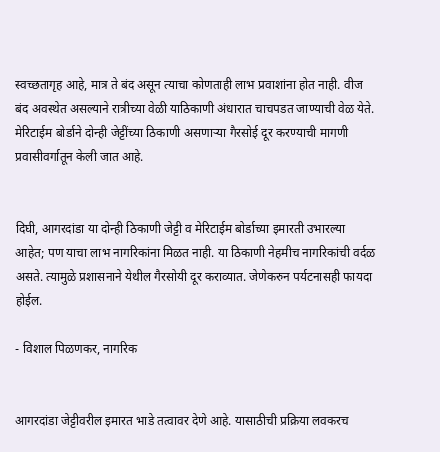स्वच्छतागृह आहे, मात्र ते बंद असून त्याचा कोणताही लाभ प्रवाशांना होत नाही. वीज बंद अवस्थेत असल्याने रात्रीच्या वेळी याठिकाणी अंधारात चाचपडत जाण्याची वेळ येते. मेरिटाईम बोर्डाने दोन्ही जेट्टींच्या ठिकाणी असणार्‍या गैरसोई दूर करण्याची मागणी प्रवासीवर्गातून केली जात आहे.


दिघी, आगरदांडा या दोन्ही ठिकाणी जेट्टी व मेरिटाईम बोर्डाच्या इमारती उभारल्या आहेत; पण याचा लाभ नागरिकांना मिळत नाही. या ठिकाणी नेहमीच नागरिकांची वर्दळ असते. त्यामुळे प्रशासनाने येथील गैरसोयी दूर कराव्यात. जेणेकरुन पर्यटनासही फायदा होईल.

- विशाल पिळणकर, नागरिक


आगरदांडा जेट्टीवरील इमारत भाडे तत्वावर देणे आहे. यासाठीची प्रक्रिया लवकरच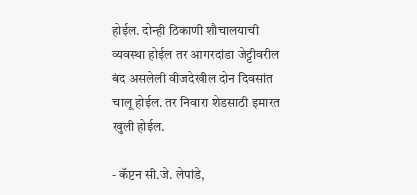होईल. दोन्ही ठिकाणी शौचालयाची व्यवस्था होईल तर आगरदांडा जेट्टीवरील बंद असलेली वीजदेखील दोन दिवसांत चालू होईल. तर निवारा शेडसाठी इमारत खुली होईल.

- कॅप्टन सी.जे. लेपांडे,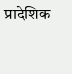प्रादेशिक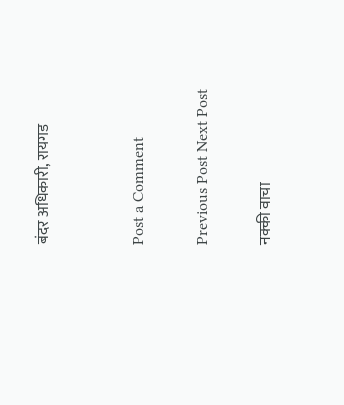बंदर अधिकारी, रायगड


Post a Comment

Previous Post Next Post

नक्की वाचा